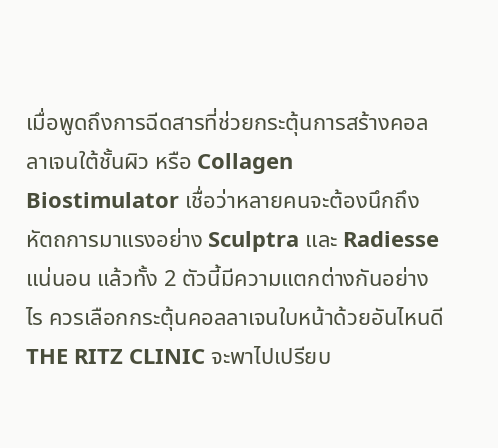เมื่อพูดถึงการฉีดสารที่ช่วยกระตุ้นการสร้างคอลลาเจนใต้ชั้นผิว หรือ Collagen Biostimulator เชื่อว่าหลายคนจะต้องนึกถึงหัตถการมาแรงอย่าง Sculptra และ Radiesse แน่นอน แล้วทั้ง 2 ตัวนี้มีความแตกต่างกันอย่างไร ควรเลือกกระตุ้นคอลลาเจนใบหน้าด้วยอันไหนดี THE RITZ CLINIC จะพาไปเปรียบ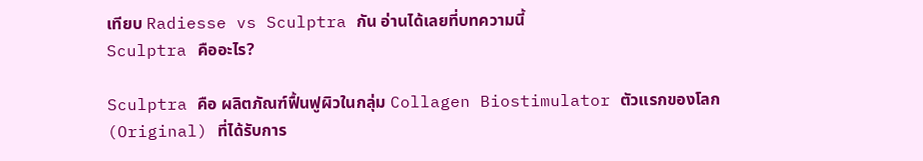เทียบ Radiesse vs Sculptra กัน อ่านได้เลยที่บทความนี้
Sculptra คืออะไร?

Sculptra คือ ผลิตภัณฑ์ฟื้นฟูผิวในกลุ่ม Collagen Biostimulator ตัวแรกของโลก (Original) ที่ได้รับการ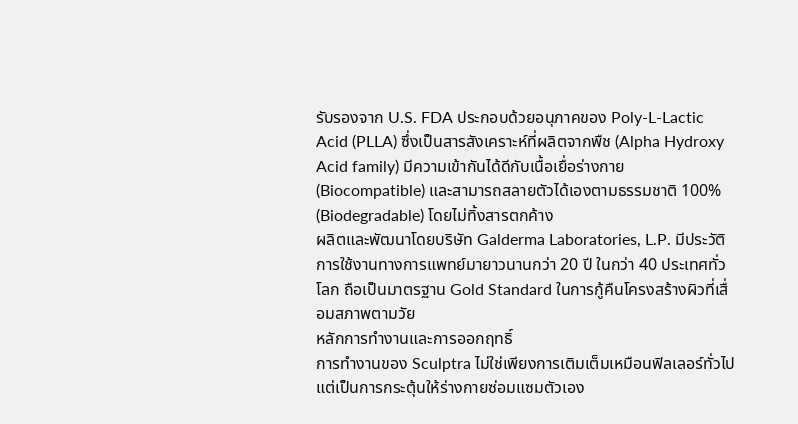รับรองจาก U.S. FDA ประกอบด้วยอนุภาคของ Poly-L-Lactic Acid (PLLA) ซึ่งเป็นสารสังเคราะห์ที่ผลิตจากพืช (Alpha Hydroxy Acid family) มีความเข้ากันได้ดีกับเนื้อเยื่อร่างกาย (Biocompatible) และสามารถสลายตัวได้เองตามธรรมชาติ 100% (Biodegradable) โดยไม่ทิ้งสารตกค้าง
ผลิตและพัฒนาโดยบริษัท Galderma Laboratories, L.P. มีประวัติการใช้งานทางการแพทย์มายาวนานกว่า 20 ปี ในกว่า 40 ประเทศทั่วโลก ถือเป็นมาตรฐาน Gold Standard ในการกู้คืนโครงสร้างผิวที่เสื่อมสภาพตามวัย
หลักการทำงานและการออกฤทธิ์
การทำงานของ Sculptra ไม่ใช่เพียงการเติมเต็มเหมือนฟิลเลอร์ทั่วไป แต่เป็นการกระตุ้นให้ร่างกายซ่อมแซมตัวเอง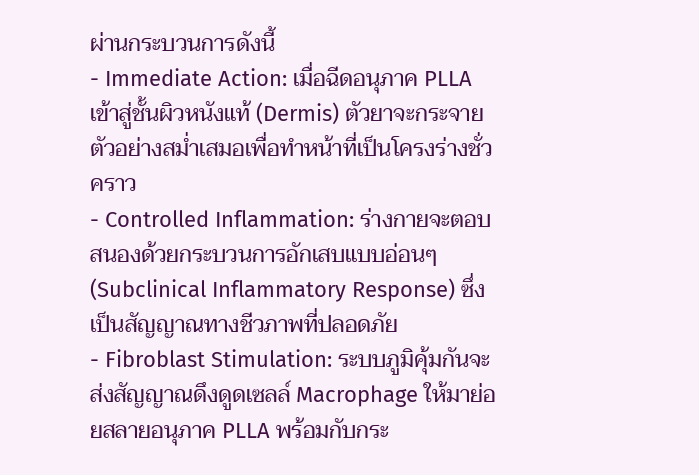ผ่านกระบวนการดังนี้
- Immediate Action: เมื่อฉีดอนุภาค PLLA เข้าสู่ชั้นผิวหนังแท้ (Dermis) ตัวยาจะกระจายตัวอย่างสม่ำเสมอเพื่อทำหน้าที่เป็นโครงร่างชั่วคราว
- Controlled Inflammation: ร่างกายจะตอบสนองด้วยกระบวนการอักเสบแบบอ่อนๆ (Subclinical Inflammatory Response) ซึ่งเป็นสัญญาณทางชีวภาพที่ปลอดภัย
- Fibroblast Stimulation: ระบบภูมิคุ้มกันจะส่งสัญญาณดึงดูดเซลล์ Macrophage ให้มาย่อยสลายอนุภาค PLLA พร้อมกับกระ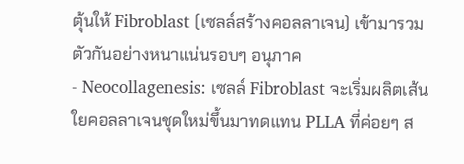ตุ้นให้ Fibroblast (เซลล์สร้างคอลลาเจน) เข้ามารวมตัวกันอย่างหนาแน่นรอบๆ อนุภาค
- Neocollagenesis: เซลล์ Fibroblast จะเริ่มผลิตเส้นใยคอลลาเจนชุดใหม่ขึ้นมาทดแทน PLLA ที่ค่อยๆ ส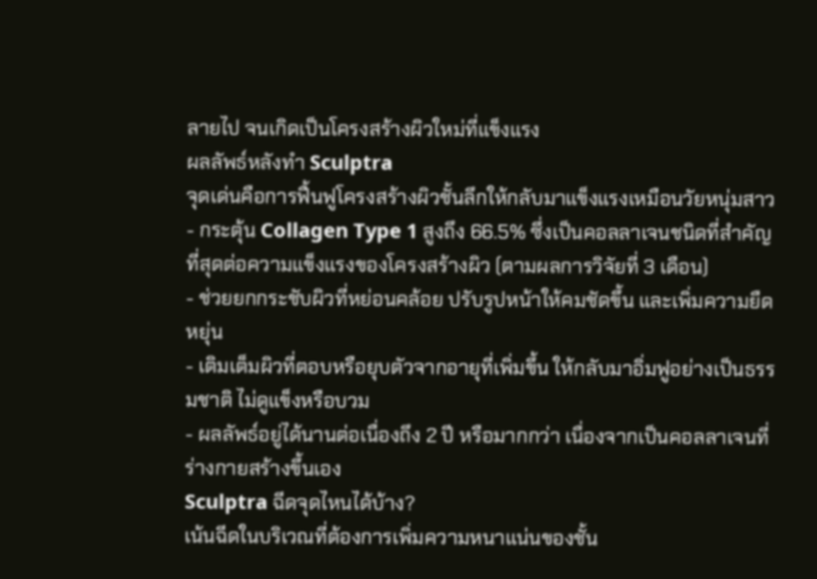ลายไป จนเกิดเป็นโครงสร้างผิวใหม่ที่แข็งแรง
ผลลัพธ์หลังทำ Sculptra
จุดเด่นคือการฟื้นฟูโครงสร้างผิวชั้นลึกให้กลับมาแข็งแรงเหมือนวัยหนุ่มสาว
- กระตุ้น Collagen Type 1 สูงถึง 66.5% ซึ่งเป็นคอลลาเจนชนิดที่สำคัญที่สุดต่อความแข็งแรงของโครงสร้างผิว (ตามผลการวิจัยที่ 3 เดือน)
- ช่วยยกกระชับผิวที่หย่อนคล้อย ปรับรูปหน้าให้คมชัดขึ้น และเพิ่มความยืดหยุ่น
- เติมเต็มผิวที่ตอบหรือยุบตัวจากอายุที่เพิ่มขึ้น ให้กลับมาอิ่มฟูอย่างเป็นธรรมชาติ ไม่ดูแข็งหรือบวม
- ผลลัพธ์อยู่ได้นานต่อเนื่องถึง 2 ปี หรือมากกว่า เนื่องจากเป็นคอลลาเจนที่ร่างกายสร้างขึ้นเอง
Sculptra ฉีดจุดไหนได้บ้าง?
เน้นฉีดในบริเวณที่ต้องการเพิ่มความหนาแน่นของชั้น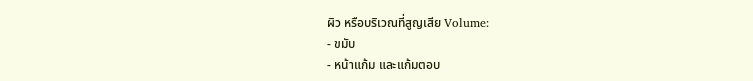ผิว หรือบริเวณที่สูญเสีย Volume:
- ขมับ
- หน้าแก้ม และแก้มตอบ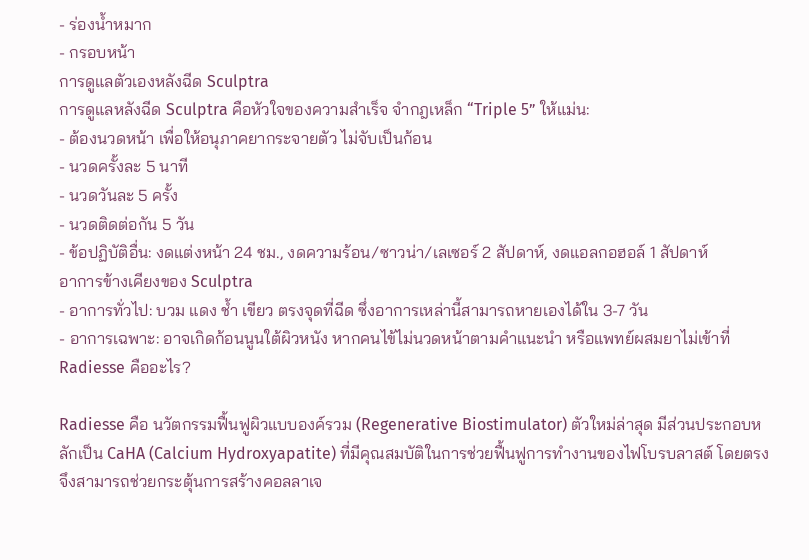- ร่องน้ำหมาก
- กรอบหน้า
การดูแลตัวเองหลังฉีด Sculptra
การดูแลหลังฉีด Sculptra คือหัวใจของความสำเร็จ จำกฎเหล็ก “Triple 5” ให้แม่น:
- ต้องนวดหน้า เพื่อให้อนุภาคยากระจายตัว ไม่จับเป็นก้อน
- นวดครั้งละ 5 นาที
- นวดวันละ 5 ครั้ง
- นวดติดต่อกัน 5 วัน
- ข้อปฏิบัติอื่น: งดแต่งหน้า 24 ชม., งดความร้อน/ซาวน่า/เลเซอร์ 2 สัปดาห์, งดแอลกอฮอล์ 1 สัปดาห์
อาการข้างเคียงของ Sculptra
- อาการทั่วไป: บวม แดง ช้ำ เขียว ตรงจุดที่ฉีด ซึ่งอาการเหล่านี้สามารถหายเองได้ใน 3-7 วัน
- อาการเฉพาะ: อาจเกิดก้อนนูนใต้ผิวหนัง หากคนไข้ไม่นวดหน้าตามคำแนะนำ หรือแพทย์ผสมยาไม่เข้าที่
Radiesse คืออะไร?

Radiesse คือ นวัตกรรมฟื้นฟูผิวแบบองค์รวม (Regenerative Biostimulator) ตัวใหม่ล่าสุด มีส่วนประกอบหลักเป็น CaHA (Calcium Hydroxyapatite) ที่มีคุณสมบัติในการช่วยฟื้นฟูการทำงานของไฟโบรบลาสต์ โดยตรง จึงสามารถช่วยกระตุ้นการสร้างคอลลาเจ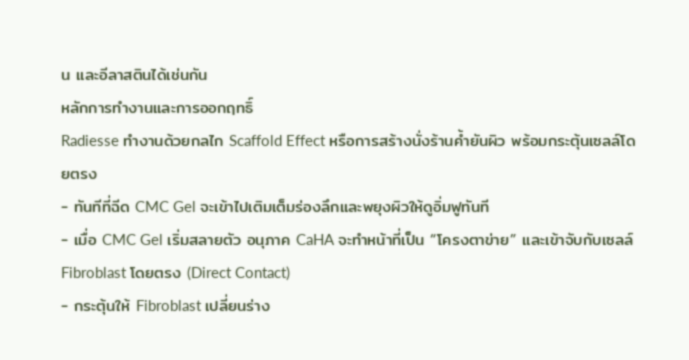น และอีลาสตินได้เช่นกัน
หลักการทำงานและการออกฤทธิ์
Radiesse ทำงานด้วยกลไก Scaffold Effect หรือการสร้างนั่งร้านค้ำยันผิว พร้อมกระตุ้นเซลล์โดยตรง
- ทันทีที่ฉีด CMC Gel จะเข้าไปเติมเต็มร่องลึกและพยุงผิวให้ดูอิ่มฟูทันที
- เมื่อ CMC Gel เริ่มสลายตัว อนุภาค CaHA จะทำหน้าที่เป็น “โครงตาข่าย” และเข้าจับกับเซลล์ Fibroblast โดยตรง (Direct Contact)
- กระตุ้นให้ Fibroblast เปลี่ยนร่าง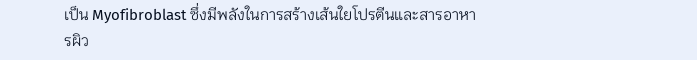เป็น Myofibroblast ซึ่งมีพลังในการสร้างเส้นใยโปรตีนและสารอาหารผิว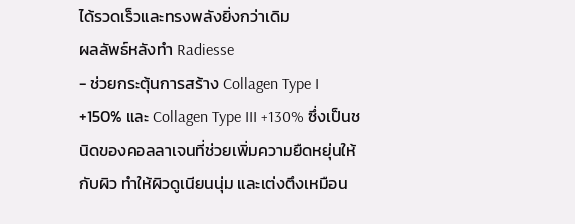ได้รวดเร็วและทรงพลังยิ่งกว่าเดิม
ผลลัพธ์หลังทำ Radiesse
- ช่วยกระตุ้นการสร้าง Collagen Type I +150% และ Collagen Type III +130% ซึ่งเป็นชนิดของคอลลาเจนที่ช่วยเพิ่มความยืดหยุ่นให้กับผิว ทำให้ผิวดูเนียนนุ่ม และเต่งตึงเหมือน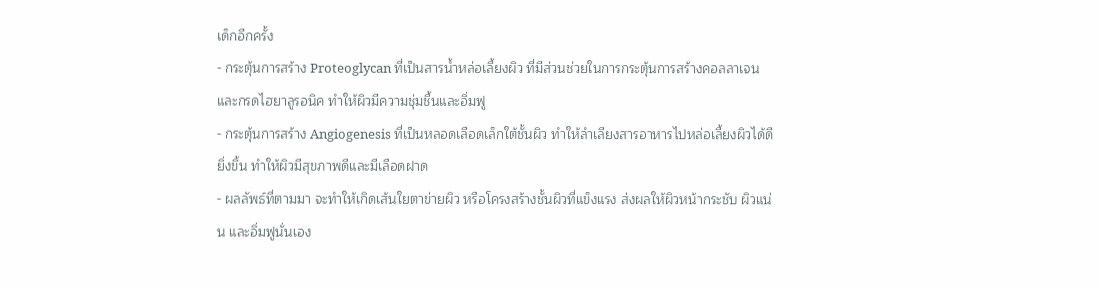เด็กอีกครั้ง
- กระตุ้นการสร้าง Proteoglycan ที่เป็นสารน้ำหล่อเลี้ยงผิว ที่มีส่วนช่วยในการกระตุ้นการสร้างคอลลาเจนและกรดไฮยาลูรอนิค ทำให้ผิวมีความชุ่มชื้นและอิ่มฟู
- กระตุ้นการสร้าง Angiogenesis ที่เป็นหลอดเลือดเล็กใต้ชั้นผิว ทำให้ลำเลียงสารอาหารไปหล่อเลี้ยงผิวได้ดียิ่งขึ้น ทำให้ผิวมีสุขภาพดีและมีเลือดฝาด
- ผลลัพธ์ที่ตามมา จะทำให้เกิดเส้นใยตาข่ายผิว หรือโครงสร้างชั้นผิวที่แข็งแรง ส่งผลให้ผิวหน้ากระชับ ผิวแน่น และอิ่มฟูนั่นเอง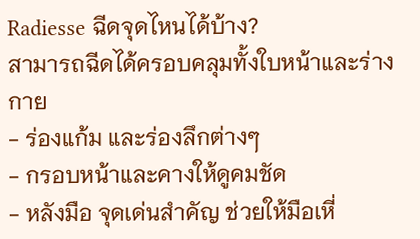Radiesse ฉีดจุดไหนได้บ้าง?
สามารถฉีดได้ครอบคลุมทั้งใบหน้าและร่างกาย
- ร่องแก้ม และร่องลึกต่างๆ
- กรอบหน้าและคางให้ดูคมชัด
- หลังมือ จุดเด่นสำคัญ ช่วยให้มือเหี่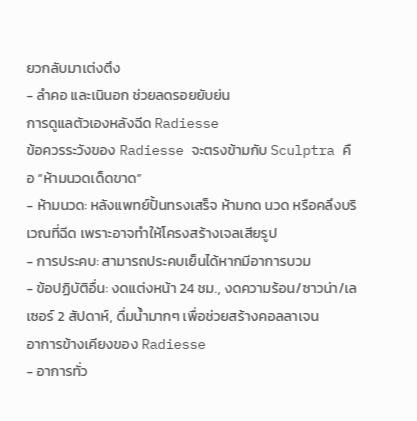ยวกลับมาเต่งตึง
- ลำคอ และเนินอก ช่วยลดรอยยับย่น
การดูแลตัวเองหลังฉีด Radiesse
ข้อควรระวังของ Radiesse จะตรงข้ามกับ Sculptra คือ “ห้ามนวดเด็ดขาด”
- ห้ามนวด: หลังแพทย์ปั้นทรงเสร็จ ห้ามกด นวด หรือคลึงบริเวณที่ฉีด เพราะอาจทำให้โครงสร้างเจลเสียรูป
- การประคบ: สามารถประคบเย็นได้หากมีอาการบวม
- ข้อปฏิบัติอื่น: งดแต่งหน้า 24 ชม., งดความร้อน/ซาวน่า/เลเซอร์ 2 สัปดาห์, ดื่มน้ำมากๆ เพื่อช่วยสร้างคอลลาเจน
อาการข้างเคียงของ Radiesse
- อาการทั่ว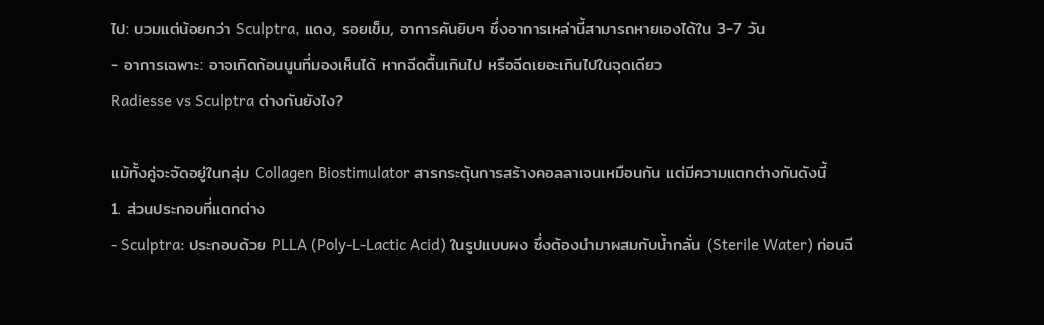ไป: บวมแต่น้อยกว่า Sculptra, แดง, รอยเข็ม, อาการคันยิบๆ ซึ่งอาการเหล่านี้สามารถหายเองได้ใน 3-7 วัน
- อาการเฉพาะ: อาจเกิดก้อนนูนที่มองเห็นได้ หากฉีดตื้นเกินไป หรือฉีดเยอะเกินไปในจุดเดียว
Radiesse vs Sculptra ต่างกันยังไง?

แม้ทั้งคู่จะจัดอยู่ในกลุ่ม Collagen Biostimulator สารกระตุ้นการสร้างคอลลาเจนเหมือนกัน แต่มีความแตกต่างกันดังนี้
1. ส่วนประกอบที่แตกต่าง
- Sculptra: ประกอบด้วย PLLA (Poly-L-Lactic Acid) ในรูปแบบผง ซึ่งต้องนำมาผสมกับน้ำกลั่น (Sterile Water) ก่อนฉี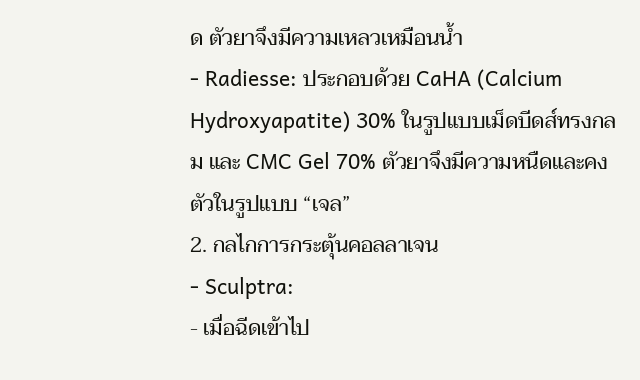ด ตัวยาจึงมีความเหลวเหมือนน้ำ
- Radiesse: ประกอบด้วย CaHA (Calcium Hydroxyapatite) 30% ในรูปแบบเม็ดบีดส์ทรงกลม และ CMC Gel 70% ตัวยาจึงมีความหนืดและคงตัวในรูปแบบ “เจล”
2. กลไกการกระตุ้นคอลลาเจน
- Sculptra:
- เมื่อฉีดเข้าไป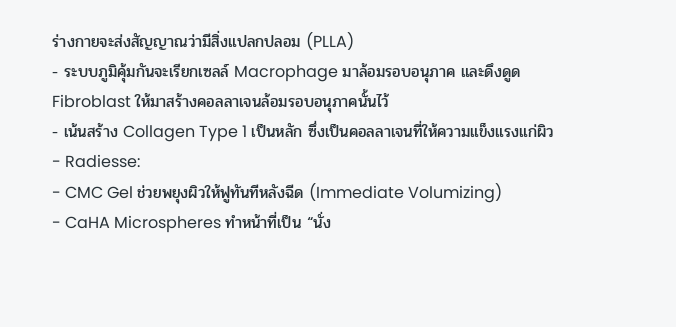ร่างกายจะส่งสัญญาณว่ามีสิ่งแปลกปลอม (PLLA)
- ระบบภูมิคุ้มกันจะเรียกเซลล์ Macrophage มาล้อมรอบอนุภาค และดึงดูด Fibroblast ให้มาสร้างคอลลาเจนล้อมรอบอนุภาคนั้นไว้
- เน้นสร้าง Collagen Type 1 เป็นหลัก ซึ่งเป็นคอลลาเจนที่ให้ความแข็งแรงแก่ผิว
- Radiesse:
- CMC Gel ช่วยพยุงผิวให้ฟูทันทีหลังฉีด (Immediate Volumizing)
- CaHA Microspheres ทำหน้าที่เป็น “นั่ง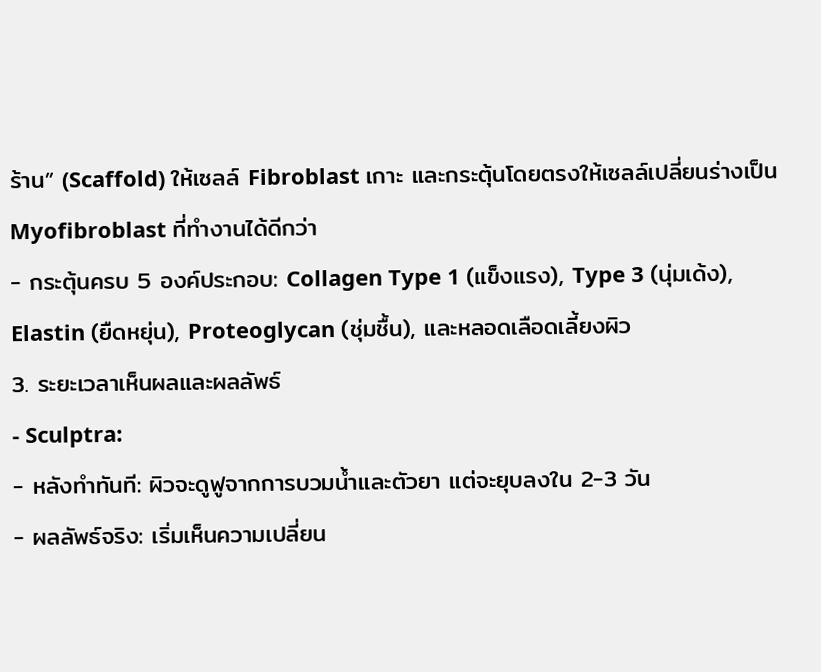ร้าน” (Scaffold) ให้เซลล์ Fibroblast เกาะ และกระตุ้นโดยตรงให้เซลล์เปลี่ยนร่างเป็น Myofibroblast ที่ทำงานได้ดีกว่า
- กระตุ้นครบ 5 องค์ประกอบ: Collagen Type 1 (แข็งแรง), Type 3 (นุ่มเด้ง), Elastin (ยืดหยุ่น), Proteoglycan (ชุ่มชื้น), และหลอดเลือดเลี้ยงผิว
3. ระยะเวลาเห็นผลและผลลัพธ์
- Sculptra:
- หลังทำทันที: ผิวจะดูฟูจากการบวมน้ำและตัวยา แต่จะยุบลงใน 2-3 วัน
- ผลลัพธ์จริง: เริ่มเห็นความเปลี่ยน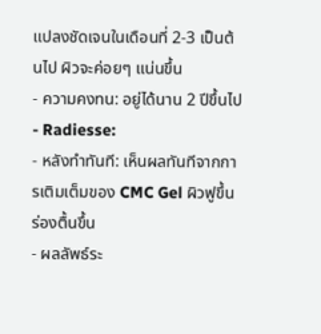แปลงชัดเจนในเดือนที่ 2-3 เป็นต้นไป ผิวจะค่อยๆ แน่นขึ้น
- ความคงทน: อยู่ได้นาน 2 ปีขึ้นไป
- Radiesse:
- หลังทำทันที: เห็นผลทันทีจากการเติมเต็มของ CMC Gel ผิวฟูขึ้น ร่องตื้นขึ้น
- ผลลัพธ์ระ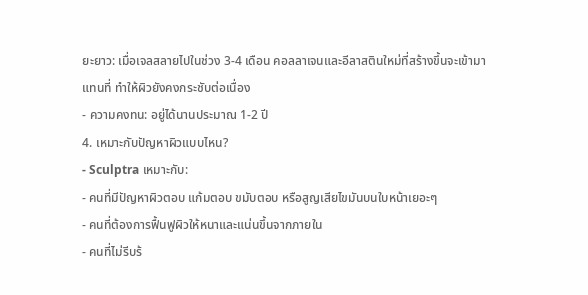ยะยาว: เมื่อเจลสลายไปในช่วง 3-4 เดือน คอลลาเจนและอีลาสตินใหม่ที่สร้างขึ้นจะเข้ามาแทนที่ ทำให้ผิวยังคงกระชับต่อเนื่อง
- ความคงทน: อยู่ได้นานประมาณ 1-2 ปี
4. เหมาะกับปัญหาผิวแบบไหน?
- Sculptra เหมาะกับ:
- คนที่มีปัญหาผิวตอบ แก้มตอบ ขมับตอบ หรือสูญเสียไขมันบนใบหน้าเยอะๆ
- คนที่ต้องการฟื้นฟูผิวให้หนาและแน่นขึ้นจากภายใน
- คนที่ไม่รีบร้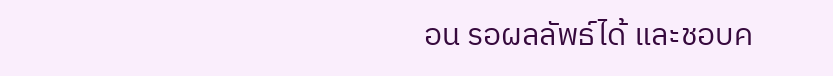อน รอผลลัพธ์ได้ และชอบค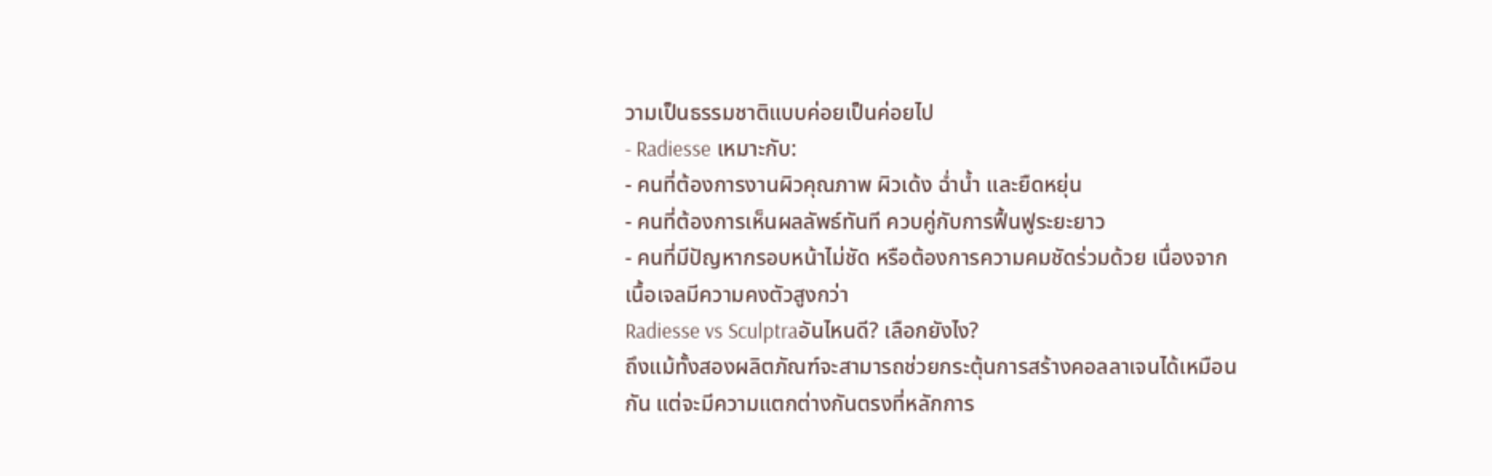วามเป็นธรรมชาติแบบค่อยเป็นค่อยไป
- Radiesse เหมาะกับ:
- คนที่ต้องการงานผิวคุณภาพ ผิวเด้ง ฉ่ำน้ำ และยืดหยุ่น
- คนที่ต้องการเห็นผลลัพธ์ทันที ควบคู่กับการฟื้นฟูระยะยาว
- คนที่มีปัญหากรอบหน้าไม่ชัด หรือต้องการความคมชัดร่วมด้วย เนื่องจากเนื้อเจลมีความคงตัวสูงกว่า
Radiesse vs Sculptraอันไหนดี? เลือกยังไง?
ถึงแม้ทั้งสองผลิตภัณฑ์จะสามารถช่วยกระตุ้นการสร้างคอลลาเจนได้เหมือนกัน แต่จะมีความแตกต่างกันตรงที่หลักการ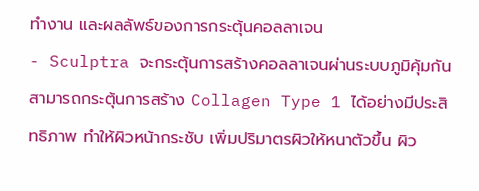ทำงาน และผลลัพธ์ของการกระตุ้นคอลลาเจน
- Sculptra จะกระตุ้นการสร้างคอลลาเจนผ่านระบบภูมิคุ้มกัน สามารถกระตุ้นการสร้าง Collagen Type 1 ได้อย่างมีประสิทธิภาพ ทำให้ผิวหน้ากระชับ เพิ่มปริมาตรผิวให้หนาตัวขึ้น ผิว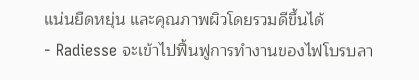แน่นยืดหยุ่น และคุณภาพผิวโดยรวมดีขึ้นได้
- Radiesse จะเข้าไปฟื้นฟูการทำงานของไฟโบรบลา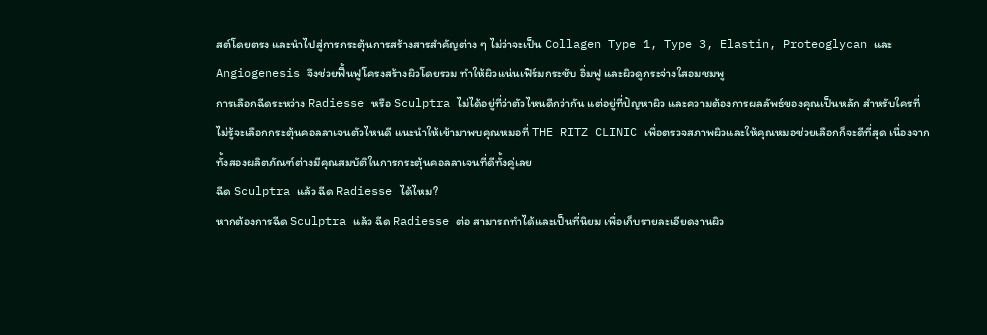สต์โดยตรง และนำไปสู่การกระตุ้นการสร้างสารสำคัญต่าง ๆ ไม่ว่าจะเป็น Collagen Type 1, Type 3, Elastin, Proteoglycan และ Angiogenesis จึงช่วยฟื้นฟูโครงสร้างผิวโดยรวม ทำให้ผิวแน่นเฟิร์มกระชับ อิ่มฟู และผิวดูกระจ่างใสอมชมพู
การเลือกฉีดระหว่าง Radiesse หรือ Sculptra ไม่ได้อยู่ที่ว่าตัวไหนดีกว่ากัน แต่อยู่ที่ปัญหาผิว และความต้องการผลลัพธ์ของคุณเป็นหลัก สำหรับใครที่ไม่รู้จะเลือกกระตุ้นคอลลาเจนตัวไหนดี แนะนำให้เข้ามาพบคุณหมอที่ THE RITZ CLINIC เพื่อตรวจสภาพผิวและให้คุณหมอช่วยเลือกก็จะดีที่สุด เนื่องจากทั้งสองผลิตภัณฑ์ต่างมีคุณสมบัติในการกระตุ้นคอลลาเจนที่ดีทั้งคู่เลย
ฉีด Sculptra แล้ว ฉีด Radiesse ได้ไหม?
หากต้องการฉีด Sculptra แล้ว ฉีด Radiesse ต่อ สามารถทำได้และเป็นที่นิยม เพื่อเก็บรายละเอียดงานผิว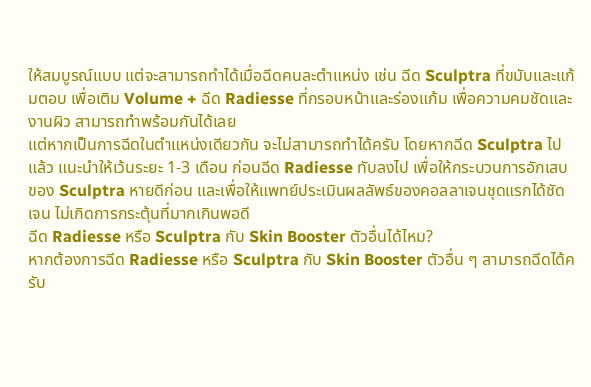ให้สมบูรณ์แบบ แต่จะสามารถทำได้เมื่อฉีดคนละตำแหน่ง เช่น ฉีด Sculptra ที่ขมับและแก้มตอบ เพื่อเติม Volume + ฉีด Radiesse ที่กรอบหน้าและร่องแก้ม เพื่อความคมชัดและงานผิว สามารถทำพร้อมกันได้เลย
แต่หากเป็นการฉีดในตำแหน่งเดียวกัน จะไม่สามารถทำได้ครับ โดยหากฉีด Sculptra ไปแล้ว แนะนำให้เว้นระยะ 1-3 เดือน ก่อนฉีด Radiesse ทับลงไป เพื่อให้กระบวนการอักเสบของ Sculptra หายดีก่อน และเพื่อให้แพทย์ประเมินผลลัพธ์ของคอลลาเจนชุดแรกได้ชัดเจน ไม่เกิดการกระตุ้นที่มากเกินพอดี
ฉีด Radiesse หรือ Sculptra กับ Skin Booster ตัวอื่นได้ไหม?
หากต้องการฉีด Radiesse หรือ Sculptra กับ Skin Booster ตัวอื่น ๆ สามารถฉีดได้ครับ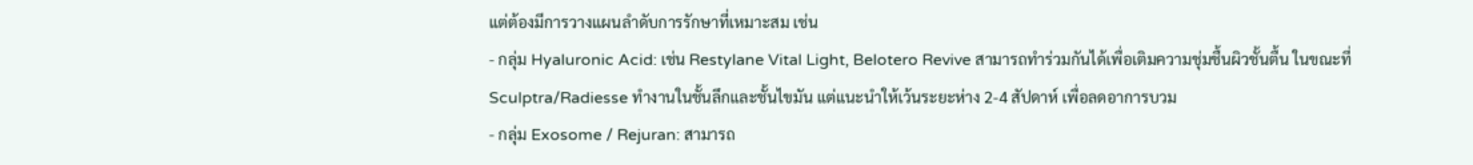แต่ต้องมีการวางแผนลำดับการรักษาที่เหมาะสม เช่น
- กลุ่ม Hyaluronic Acid: เช่น Restylane Vital Light, Belotero Revive สามารถทำร่วมกันได้เพื่อเติมความชุ่มชื้นผิวชั้นตื้น ในขณะที่ Sculptra/Radiesse ทำงานในชั้นลึกและชั้นไขมัน แต่แนะนำให้เว้นระยะห่าง 2-4 สัปดาห์ เพื่อลดอาการบวม
- กลุ่ม Exosome / Rejuran: สามารถ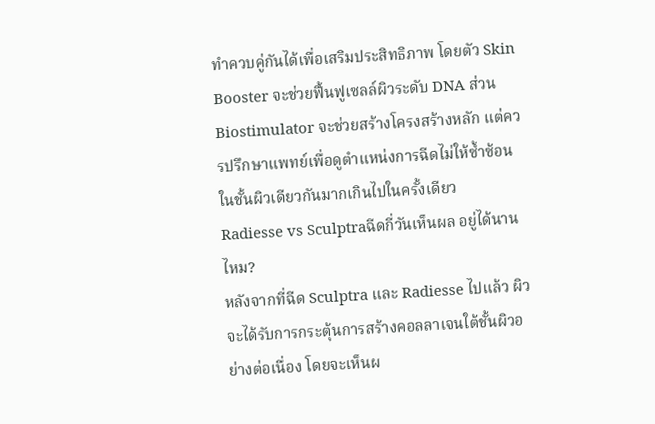ทำควบคู่กันได้เพื่อเสริมประสิทธิภาพ โดยตัว Skin Booster จะช่วยฟื้นฟูเซลล์ผิวระดับ DNA ส่วน Biostimulator จะช่วยสร้างโครงสร้างหลัก แต่ควรปรึกษาแพทย์เพื่อดูตำแหน่งการฉีดไม่ให้ซ้ำซ้อนในชั้นผิวเดียวกันมากเกินไปในครั้งเดียว
Radiesse vs Sculptraฉีดกี่วันเห็นผล อยู่ได้นานไหม?
หลังจากที่ฉีด Sculptra และ Radiesse ไปแล้ว ผิวจะได้รับการกระตุ้นการสร้างคอลลาเจนใต้ชั้นผิวอย่างต่อเนื่อง โดยจะเห็นผ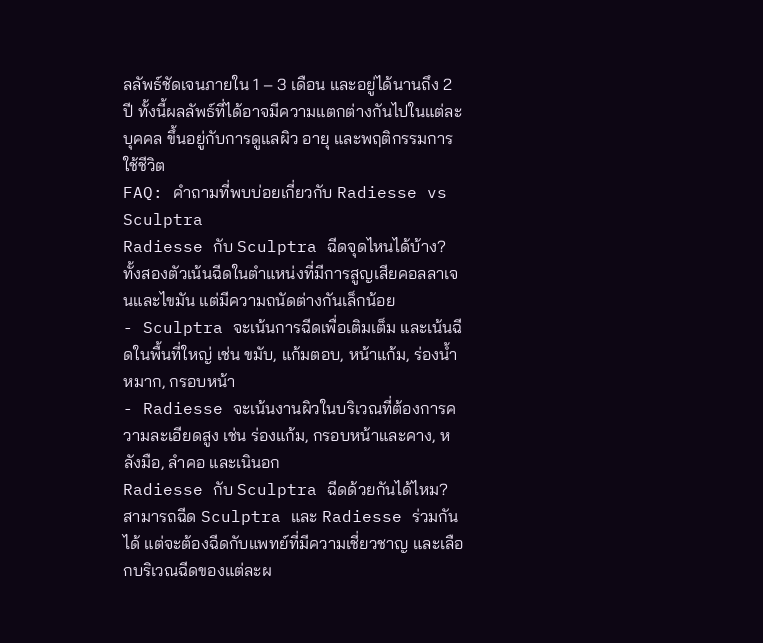ลลัพธ์ชัดเจนภายใน 1 – 3 เดือน และอยู่ได้นานถึง 2 ปี ทั้งนี้ผลลัพธ์ที่ได้อาจมีความแตกต่างกันไปในแต่ละบุคคล ขึ้นอยู่กับการดูแลผิว อายุ และพฤติกรรมการใช้ชีวิต
FAQ: คำถามที่พบบ่อยเกี่ยวกับ Radiesse vs Sculptra
Radiesse กับ Sculptra ฉีดจุดไหนได้บ้าง?
ทั้งสองตัวเน้นฉีดในตำแหน่งที่มีการสูญเสียคอลลาเจนและไขมัน แต่มีความถนัดต่างกันเล็กน้อย
- Sculptra จะเน้นการฉีดเพื่อเติมเต็ม และเน้นฉีดในพื้นที่ใหญ่ เช่น ขมับ, แก้มตอบ, หน้าแก้ม, ร่องน้ำหมาก, กรอบหน้า
- Radiesse จะเน้นงานผิวในบริเวณที่ต้องการความละเอียดสูง เช่น ร่องแก้ม, กรอบหน้าและคาง, หลังมือ, ลำคอ และเนินอก
Radiesse กับ Sculptra ฉีดด้วยกันได้ไหม?
สามารถฉีด Sculptra และ Radiesse ร่วมกันได้ แต่จะต้องฉีดกับแพทย์ที่มีความเชี่ยวชาญ และเลือกบริเวณฉีดของแต่ละผ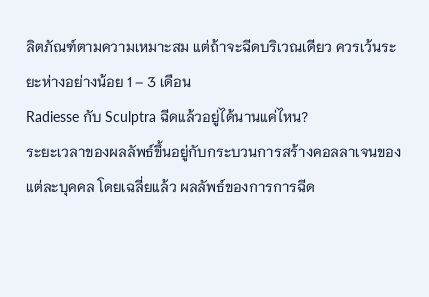ลิตภัณฑ์ตามความเหมาะสม แต่ถ้าจะฉีดบริเวณเดียว ควรเว้นระยะห่างอย่างน้อย 1 – 3 เดือน
Radiesse กับ Sculptra ฉีดแล้วอยู่ได้นานแค่ไหน?
ระยะเวลาของผลลัพธ์ขึ้นอยู่กับกระบวนการสร้างคอลลาเจนของแต่ละบุคคล โดยเฉลี่ยแล้ว ผลลัพธ์ของการการฉีด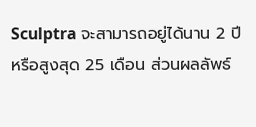Sculptra จะสามารถอยู่ได้นาน 2 ปี หรือสูงสุด 25 เดือน ส่วนผลลัพธ์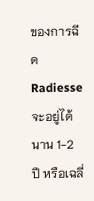ของการฉีด Radiesse จะอยู่ได้นาน 1-2 ปี หรือเฉลี่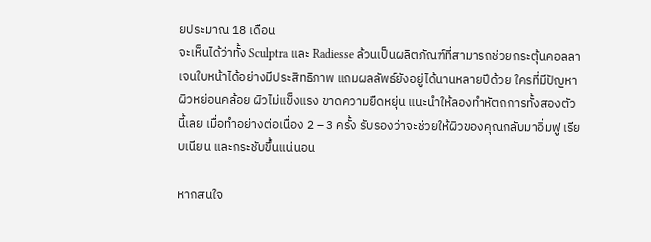ยประมาณ 18 เดือน
จะเห็นได้ว่าทั้ง Sculptra และ Radiesse ล้วนเป็นผลิตภัณฑ์ที่สามารถช่วยกระตุ้นคอลลาเจนใบหน้าได้อย่างมีประสิทธิภาพ แถมผลลัพธ์ยังอยู่ได้นานหลายปีด้วย ใครที่มีปัญหาผิวหย่อนคล้อย ผิวไม่แข็งแรง ขาดความยืดหยุ่น แนะนำให้ลองทำหัตถการทั้งสองตัวนี้เลย เมื่อทำอย่างต่อเนื่อง 2 – 3 ครั้ง รับรองว่าจะช่วยให้ผิวของคุณกลับมาอิ่มฟู เรียบเนียน และกระชับขึ้นแน่นอน

หากสนใจ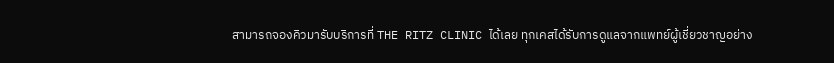สามารถจองคิวมารับบริการที่ THE RITZ CLINIC ได้เลย ทุกเคสได้รับการดูแลจากแพทย์ผู้เชี่ยวชาญอย่าง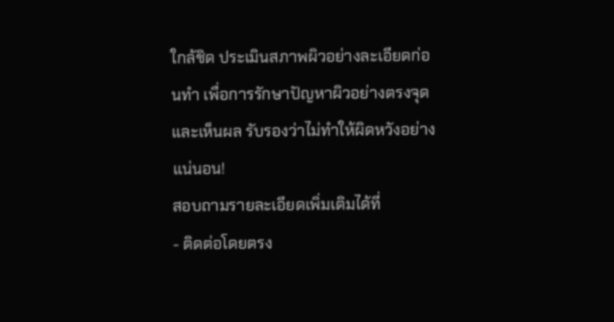ใกล้ชิด ประเมินสภาพผิวอย่างละเอียดก่อนทำ เพื่อการรักษาปัญหาผิวอย่างตรงจุดและเห็นผล รับรองว่าไม่ทำให้ผิดหวังอย่างแน่นอน!
สอบถามรายละเอียดเพิ่มเติมได้ที่
- ติดต่อโดยตรง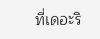ที่เดอะริ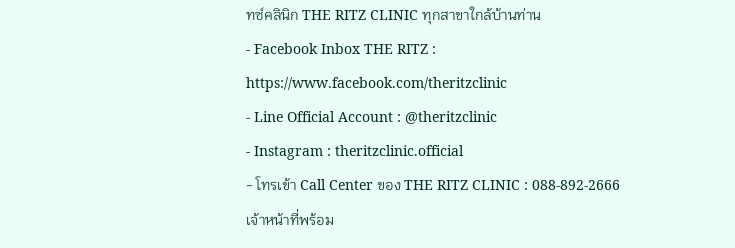ทซ์คลินิก THE RITZ CLINIC ทุกสาขาใกล้บ้านท่าน
- Facebook Inbox THE RITZ : https://www.facebook.com/theritzclinic
- Line Official Account : @theritzclinic
- Instagram : theritzclinic.official
- โทรเข้า Call Center ของ THE RITZ CLINIC : 088-892-2666
เจ้าหน้าที่พร้อม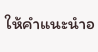ให้คำแนะนำอ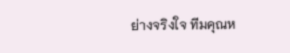ย่างจริงใจ ทีมคุณห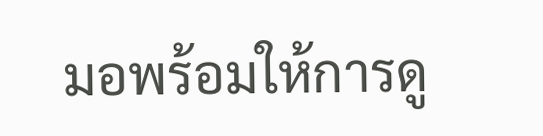มอพร้อมให้การดู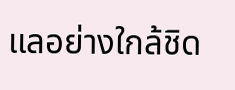แลอย่างใกล้ชิด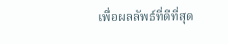เพื่อผลลัพธ์ที่ดีที่สุด